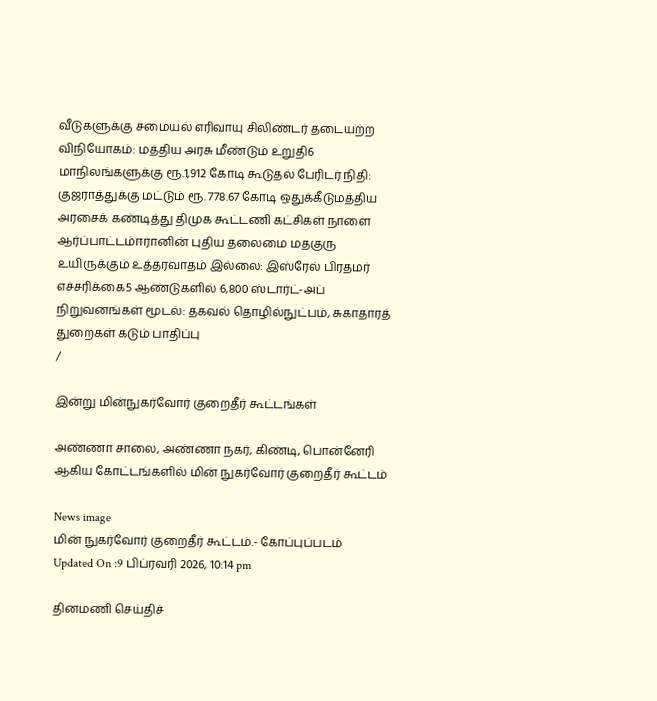வீடுகளுக்கு சமையல் எரிவாயு சிலிண்டர் தடையற்ற விநியோகம்: மத்திய அரசு மீண்டும் உறுதி6 மாநிலங்களுக்கு ரூ.1,912 கோடி கூடுதல் பேரிடர் நிதி: குஜராத்துக்கு மட்டும் ரூ. 778.67 கோடி ஒதுக்கீடுமத்திய அரசைக் கண்டித்து திமுக கூட்டணி கட்சிகள் நாளை ஆர்ப்பாட்டம்ஈரானின் புதிய தலைமை மதகுரு உயிருக்கும் உத்தரவாதம் இல்லை: இஸ்ரேல் பிரதமர் எச்சரிக்கை5 ஆண்டுகளில் 6,800 ஸ்டார்ட்-அப் நிறுவனங்கள் மூடல்: தகவல் தொழில்நுட்பம், சுகாதாரத் துறைகள் கடும் பாதிப்பு
/

இன்று மின்நுகர்வோர் குறைதீர் கூட்டங்கள்

அண்ணா சாலை, அண்ணா நகர், கிண்டி, பொன்னேரி ஆகிய கோட்டங்களில் மின் நுகர்வோர் குறைதீர் கூட்டம்

News image
மின் நுகர்வோர் குறைதீர் கூட்டம்.- கோப்புப்படம்
Updated On :9 பிப்ரவரி 2026, 10:14 pm

தினமணி செய்திச்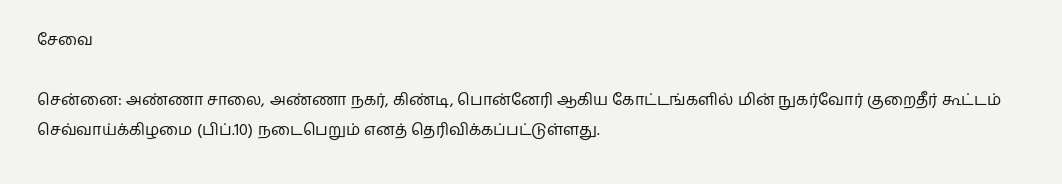சேவை

சென்னை: அண்ணா சாலை, அண்ணா நகர், கிண்டி, பொன்னேரி ஆகிய கோட்டங்களில் மின் நுகர்வோர் குறைதீர் கூட்டம் செவ்வாய்க்கிழமை (பிப்.10) நடைபெறும் எனத் தெரிவிக்கப்பட்டுள்ளது.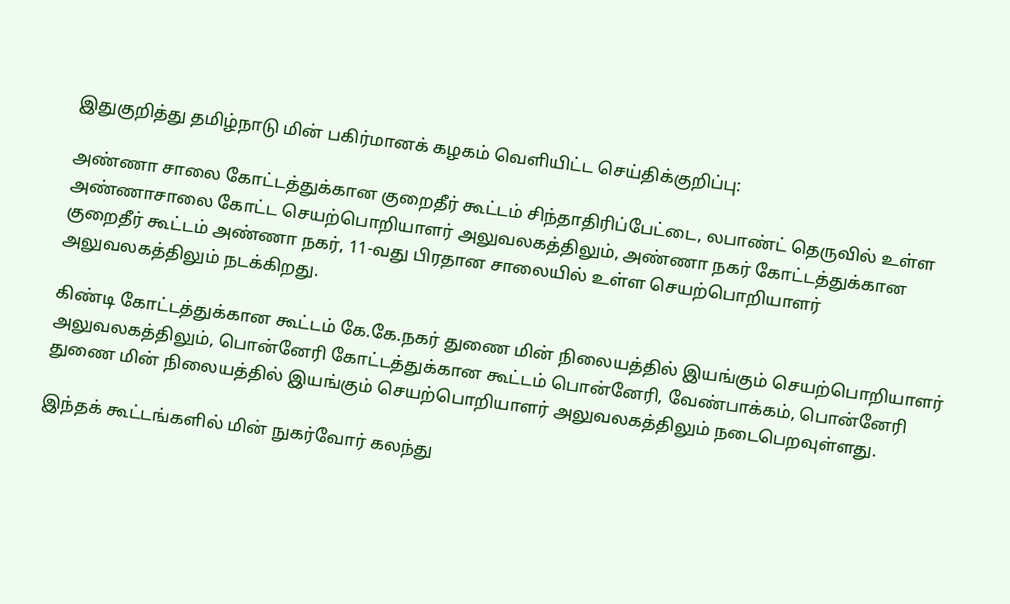இதுகுறித்து தமிழ்நாடு மின் பகிர்மானக் கழகம் வெளியிட்ட செய்திக்குறிப்பு:

அண்ணா சாலை கோட்டத்துக்கான குறைதீர் கூட்டம் சிந்தாதிரிப்பேட்டை, லபாண்ட் தெருவில் உள்ள அண்ணாசாலை கோட்ட செயற்பொறியாளர் அலுவலகத்திலும், அண்ணா நகர் கோட்டத்துக்கான குறைதீர் கூட்டம் அண்ணா நகர், 11-வது பிரதான சாலையில் உள்ள செயற்பொறியாளர் அலுவலகத்திலும் நடக்கிறது.

கிண்டி கோட்டத்துக்கான கூட்டம் கே.கே.நகர் துணை மின் நிலையத்தில் இயங்கும் செயற்பொறியாளர் அலுவலகத்திலும், பொன்னேரி கோட்டத்துக்கான கூட்டம் பொன்னேரி, வேண்பாக்கம், பொன்னேரி துணை மின் நிலையத்தில் இயங்கும் செயற்பொறியாளர் அலுவலகத்திலும் நடைபெறவுள்ளது.

இந்தக் கூட்டங்களில் மின் நுகர்வோர் கலந்து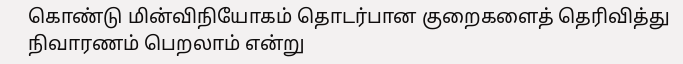கொண்டு மின்விநியோகம் தொடர்பான குறைகளைத் தெரிவித்து நிவாரணம் பெறலாம் என்று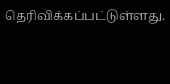தெரிவிக்கப்பட்டுள்ளது.